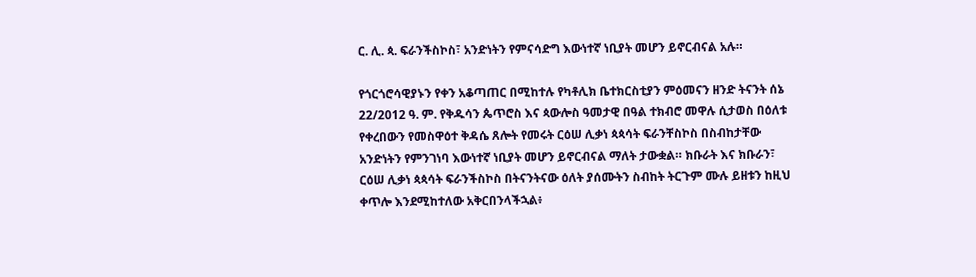ር. ሊ. ጳ. ፍራንችስኮስ፣ አንድነትን የምናሳድግ እውነተኛ ነቢያት መሆን ይኖርብናል አሉ።

የጎርጎሮሳዊያኑን የቀን አቆጣጠር በሚከተሉ የካቶሊክ ቤተክርስቲያን ምዕመናን ዘንድ ትናንት ሰኔ 22/2012 ዓ. ም. የቅዱሳን ጴጥሮስ እና ጳውሎስ ዓመታዊ በዓል ተክብሮ መዋሉ ሲታወስ በዕለቱ የቀረበውን የመስዋዕተ ቅዳሴ ጸሎት የመሩት ርዕሠ ሊቃነ ጳጳሳት ፍራንቸስኮስ በስብከታቸው አንድነትን የምንገነባ እውነተኛ ነቢያት መሆን ይኖርብናል ማለት ታውቋል። ክቡራት እና ክቡራን፣ ርዕሠ ሊቃነ ጳጳሳት ፍራንችስኮስ በትናንትናው ዕለት ያሰሙትን ስብከት ትርጉም ሙሉ ይዘቱን ከዚህ ቀጥሎ እንደሚከተለው አቅርበንላችኋል፥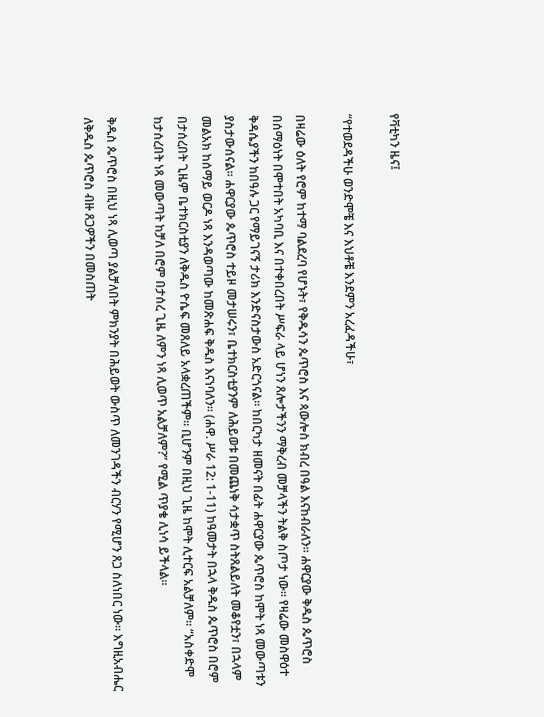የቫቲካን ዜና፤

“የተወደዳችሁ ወንድሞቼ እና እህቶቼ እንደምን አረፈዳችሁ፣

በዛሬው ዕለት የሮም ከተማ ባልደረባ የሆኑት፣ የቅዱሳን ጴጥሮስ እና ጳውሎስ ክብረ በዓል እናከብራለን። ሐዋርያው ቅዱስ ጴጥሮስ በሰማዕነት በሞተበት አካባቢ እና በተቀበረበት ሥፍራ ላይ ሆነን ጸሎታችንን ማቅረብ መቻላችን ትልቅ ስጦታ ነው። የዛሬው መስዋዕተ ቅዳሴያችን ከበዓሉ ጋር የማይገናኝ ታሪክ እንድናስታውስ አድርጎናል። ከበርካታ ዘመናት በፊት ሐዋርያው ጴጥሮስ ከሞት ነጻ መውጣቱን ያስታውሰናል። ሐዋርያው ጴጥሮስ ተይዞ መታሠሩን፣ ቤተክርስቲያንም ለሕይወቱ በመጨነቅ ሳታቋጥ ስትጸልይለት መቆየቷን፣ በኋላም መልአክ ከሰማይ ወርዶ ነጻ እንዳወጣው ከመጽሐፍ ቅዱስ እናነባለን። (ሐዋ. ሥራ 12: 1-11) ከዓመታት በኋላ ቅዱስ ጴጥሮስ በሮም በታሰረበት ጊዜም ቤተክርስቲያን ለቅዱስ ዮሴፍ መጸለይ አላቋረጠችም። ቢሆንም በዚህ ጊዜ ከሞት ሊተርፍ አልቻለም። “አስቀድሞ ከታሰረበት ነጻ መውጣት ከቻለ በሮም በታሰረ ጊዜ ለምን ነጻ ሊወጥ አልቻለም?” የሚል ጥያቄ ሊነሳ ይችላል።

ቅዱስ ጴጥሮስ በዚህ ነጻ ሊወጣ ያልቻለበት ምክንያት በሕይወት ውስጥ ለመንገዳችን ብርሃን የሚሆን ጸጋ ስለነበር ነው። እግዚአብሔር ለቅዱስ ጴጥሮስ ብዙ ጸጋዎችን በመስጠት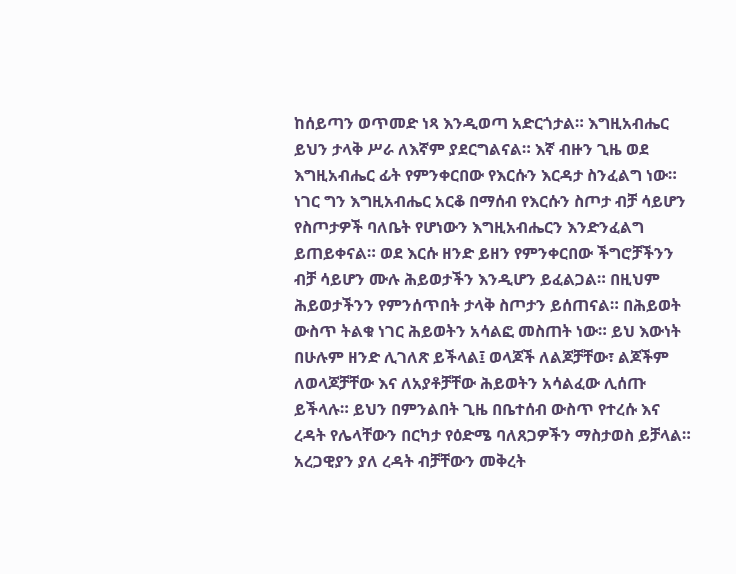ከሰይጣን ወጥመድ ነጻ እንዲወጣ አድርጎታል። እግዚአብሔር ይህን ታላቅ ሥራ ለእኛም ያደርግልናል። እኛ ብዙን ጊዜ ወደ እግዚአብሔር ፊት የምንቀርበው የእርሱን እርዳታ ስንፈልግ ነው። ነገር ግን እግዚአብሔር አርቆ በማሰብ የእርሱን ስጦታ ብቻ ሳይሆን የስጦታዎች ባለቤት የሆነውን እግዚአብሔርን እንድንፈልግ ይጠይቀናል። ወደ እርሱ ዘንድ ይዘን የምንቀርበው ችግሮቻችንን ብቻ ሳይሆን ሙሉ ሕይወታችን እንዲሆን ይፈልጋል። በዚህም ሕይወታችንን የምንሰጥበት ታላቅ ስጦታን ይሰጠናል። በሕይወት ውስጥ ትልቁ ነገር ሕይወትን አሳልፎ መስጠት ነው። ይህ እውነት በሁሉም ዘንድ ሊገለጽ ይችላል፤ ወላጆች ለልጆቻቸው፣ ልጆችም ለወላጆቻቸው እና ለአያቶቻቸው ሕይወትን አሳልፈው ሊሰጡ ይችላሉ። ይህን በምንልበት ጊዜ በቤተሰብ ውስጥ የተረሱ እና ረዳት የሌላቸውን በርካታ የዕድሜ ባለጸጋዎችን ማስታወስ ይቻላል። አረጋዊያን ያለ ረዳት ብቻቸውን መቅረት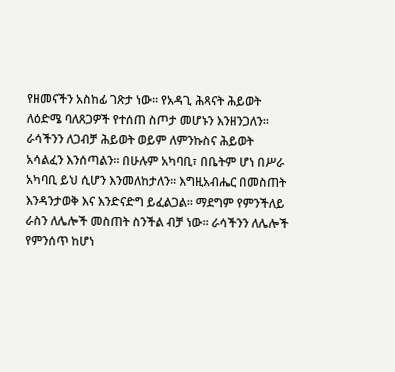የዘመናችን አስከፊ ገጽታ ነው። የአዳጊ ሕጻናት ሕይወት ለዕድሜ ባለጸጋዎች የተሰጠ ስጦታ መሆኑን እንዘንጋለን። ራሳችንን ለጋብቻ ሕይወት ወይም ለምንኩስና ሕይወት አሳልፈን እንሰጣልን። በሁሉም አካባቢ፣ በቤትም ሆነ በሥራ አካባቢ ይህ ሲሆን እንመለከታለን። እግዚአብሔር በመስጠት እንዳንታወቅ እና እንድናድግ ይፈልጋል። ማደግም የምንችለይ ራስን ለሌሎች መስጠት ስንችል ብቻ ነው። ራሳችንን ለሌሎች የምንሰጥ ከሆነ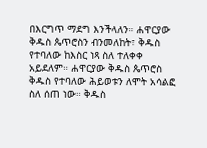በእርግጥ ማደግ እንችላለን። ሐዋርያው ቅዱስ ጴጥሮስን ብንመለከት፣ ቅዱስ የተባለው ከእስር ነጻ ስለ ተለቀቀ አይደለም። ሐዋርያው ቅዱስ ጴጥሮስ ቅዱስ የተባለው ሕይወቱን ለሞት አሳልፎ ስለ ሰጠ ነው። ቅዱስ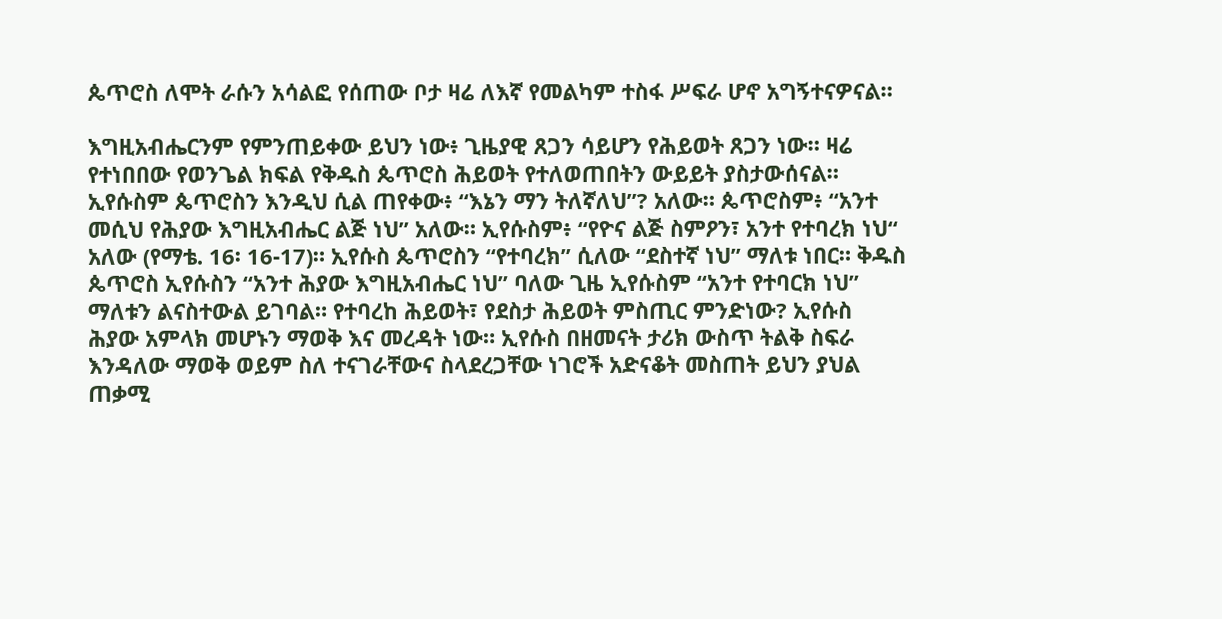ጴጥሮስ ለሞት ራሱን አሳልፎ የሰጠው ቦታ ዛሬ ለእኛ የመልካም ተስፋ ሥፍራ ሆኖ አግኝተናዎናል።

እግዚአብሔርንም የምንጠይቀው ይህን ነው፥ ጊዜያዊ ጸጋን ሳይሆን የሕይወት ጸጋን ነው። ዛሬ የተነበበው የወንጌል ክፍል የቅዱስ ጴጥሮስ ሕይወት የተለወጠበትን ውይይት ያስታውሰናል። ኢየሱስም ጴጥሮስን እንዲህ ሲል ጠየቀው፥ “እኔን ማን ትለኛለህ”? አለው። ጴጥሮስም፥ “አንተ መሲህ የሕያው እግዚአብሔር ልጅ ነህ” አለው። ኢየሱስም፥ “የዮና ልጅ ስምዖን፣ አንተ የተባረክ ነህ“ አለው (የማቴ. 16፡ 16-17)። ኢየሱስ ጴጥሮስን “የተባረክ” ሲለው “ደስተኛ ነህ” ማለቱ ነበር። ቅዱስ ጴጥሮስ ኢየሱስን “አንተ ሕያው እግዚአብሔር ነህ” ባለው ጊዜ ኢየሱስም “አንተ የተባርክ ነህ” ማለቱን ልናስተውል ይገባል። የተባረከ ሕይወት፣ የደስታ ሕይወት ምስጢር ምንድነው? ኢየሱስ ሕያው አምላክ መሆኑን ማወቅ እና መረዳት ነው። ኢየሱስ በዘመናት ታሪክ ውስጥ ትልቅ ስፍራ እንዳለው ማወቅ ወይም ስለ ተናገራቸውና ስላደረጋቸው ነገሮች አድናቆት መስጠት ይህን ያህል ጠቃሚ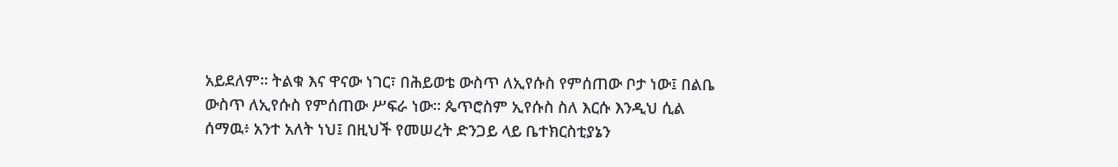አይደለም። ትልቁ እና ዋናው ነገር፣ በሕይወቴ ውስጥ ለኢየሱስ የምሰጠው ቦታ ነው፤ በልቤ ውስጥ ለኢየሱስ የምሰጠው ሥፍራ ነው። ጴጥሮስም ኢየሱስ ስለ እርሱ እንዲህ ሲል ሰማዉ፥ አንተ አለት ነህ፤ በዚህች የመሠረት ድንጋይ ላይ ቤተክርስቲያኔን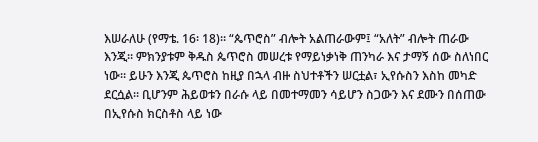እሠራለሁ (የማቴ. 16፡ 18)። “ጴጥሮስ” ብሎት አልጠራውም፤ “አለት” ብሎት ጠራው እንጂ። ምክንያቱም ቅዱስ ጴጥሮስ መሠረቱ የማይነቃነቅ ጠንካራ እና ታማኝ ሰው ስለነበር ነው። ይሁን እንጂ ጴጥሮስ ከዚያ በኋላ ብዙ ስህተቶችን ሠርቷል፣ ኢየሱስን እስከ መካድ ደርሷል። ቢሆንም ሕይወቱን በራሱ ላይ በመተማመን ሳይሆን ስጋውን እና ደሙን በሰጠው በኢየሱስ ክርስቶስ ላይ ነው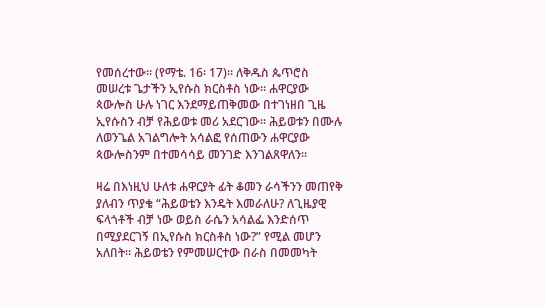የመሰረተው። (የማቴ. 16፡ 17)። ለቅዱስ ጴጥሮስ መሠረቱ ጌታችን ኢየሱስ ክርስቶስ ነው። ሐዋርያው ጳውሎስ ሁሉ ነገር እንደማይጠቅመው በተገነዘበ ጊዜ ኢየሱስን ብቻ የሕይወቱ መሪ አደርገው። ሕይወቱን በሙሉ ለወንጌል አገልግሎት አሳልፎ የሰጠውን ሐዋርያው ጳውሎስንም በተመሳሳይ መንገድ እንገልጸዋለን።

ዛሬ በእነዚህ ሁለቱ ሐዋርያት ፊት ቆመን ራሳችንን መጠየቅ ያለብን ጥያቄ “ሕይወቴን እንዴት እመራለሁ? ለጊዜያዊ ፍላጎቶች ብቻ ነው ወይስ ራሴን አሳልፌ እንድሰጥ በሚያደርገኝ በኢየሱስ ክርስቶስ ነው?” የሚል መሆን አለበት። ሕይወቴን የምመሠርተው በራስ በመመካት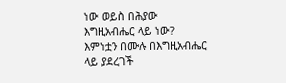ነው ወይስ በሕያው እግዚአብሔር ላይ ነው? እምነቷን በሙሉ በእግዚአብሔር ላይ ያደረገች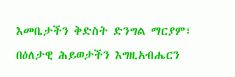እመቤታችን ቅድስት ድንግል ማርያም፣ በዕለታዊ ሕይወታችን እግዚአብሔርን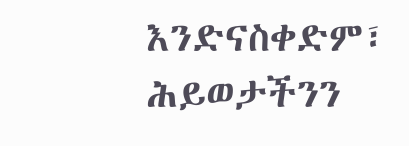እንድናስቀድም፣ ሕይወታችንን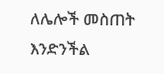ለሌሎች መስጠት እንድንችል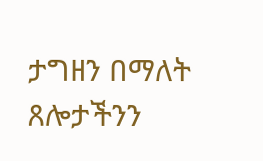ታግዘን በማለት ጸሎታችንን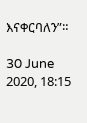እናቀርባለን”።

30 June 2020, 18:15